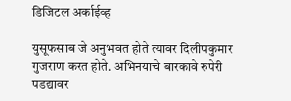डिजिटल अर्काईव्ह

युसूफसाब जे अनुभवत होते त्यावर दिलीपकुमार गुजराण करत होते. अभिनयाचे बारकावे रुपेरी पडद्यावर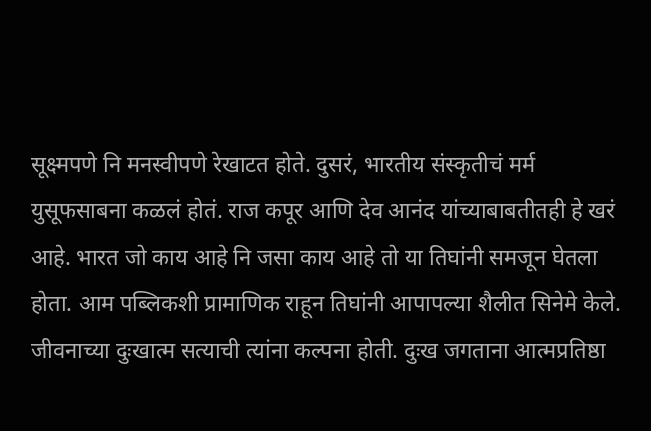सूक्ष्मपणे नि मनस्वीपणे रेखाटत होते. दुसरं, भारतीय संस्कृतीचं मर्म युसूफसाबना कळलं होतं. राज कपूर आणि देव आनंद यांच्याबाबतीतही हे खरं आहे. भारत जो काय आहे नि जसा काय आहे तो या तिघांनी समजून घेतला होता. आम पब्लिकशी प्रामाणिक राहून तिघांनी आपापल्या शैलीत सिनेमे केले. जीवनाच्या दुःखात्म सत्याची त्यांना कल्पना होती. दुःख जगताना आत्मप्रतिष्ठा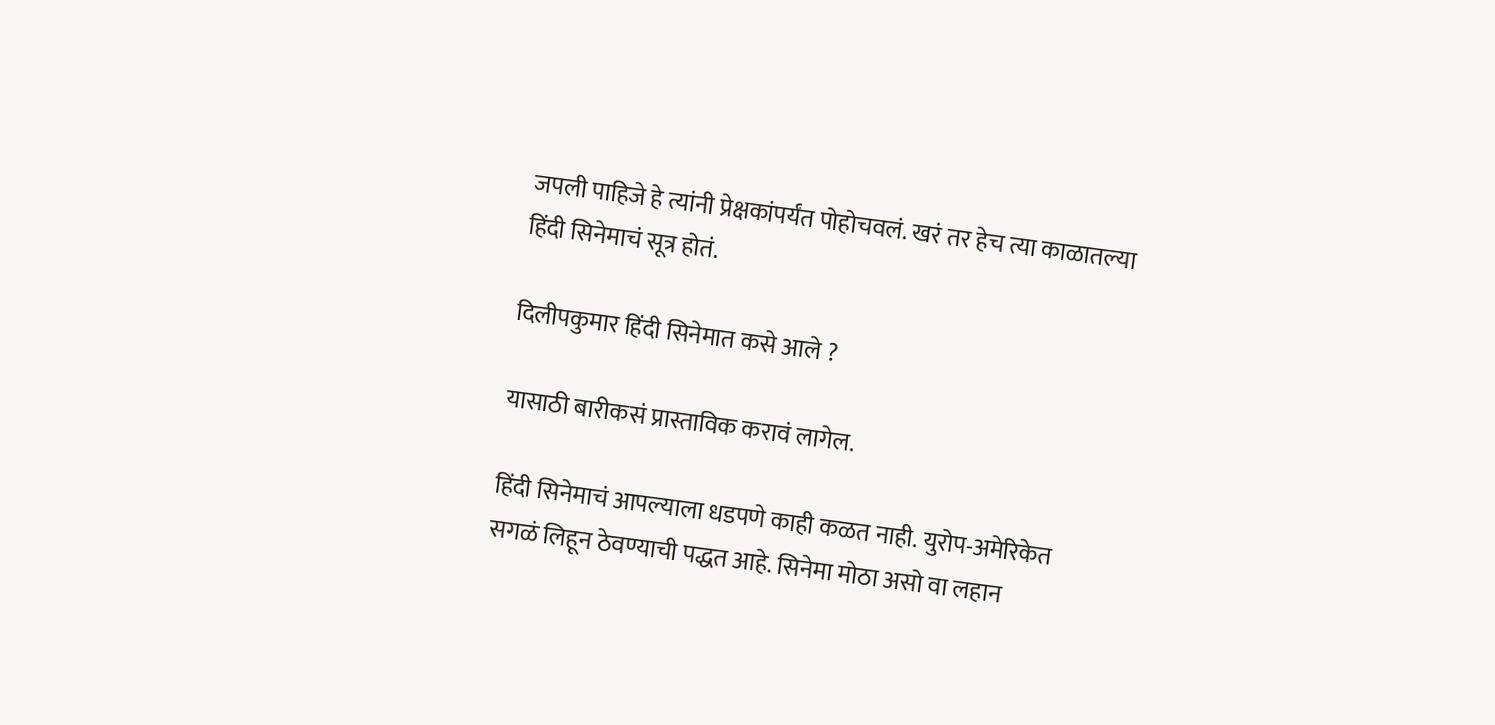जपली पाहिजे हे त्यांनी प्रेक्षकांपर्यंत पोहोचवलं. खरं तर हेच त्या काळातल्या हिंदी सिनेमाचं सूत्र होतं.

दिलीपकुमार हिंदी सिनेमात कसे आले ?

यासाठी बारीकसं प्रास्ताविक करावं लागेल.

हिंदी सिनेमाचं आपल्याला धडपणे काही कळत नाही. युरोप-अमेरिकेत सगळं लिहून ठेवण्याची पद्धत आहे. सिनेमा मोठा असो वा लहान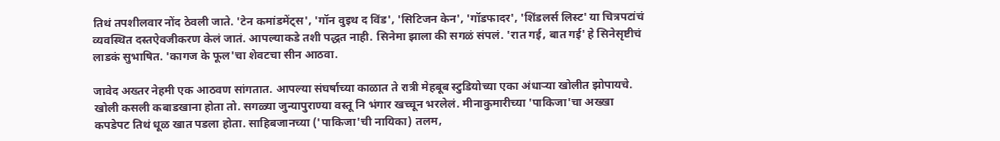तिथं तपशीलवार नोंद ठेवली जाते. 'टेन कमांडमेंट्स', 'गॉन वुइथ द विंड', 'सिटिजन केन', 'गॉडफादर', 'शिंडलर्स लिस्ट' या चित्रपटांचं व्यवस्थित दस्तऐवजीकरण केलं जातं. आपल्याकडे तशी पद्धत नाही. सिनेमा झाला की सगळं संपलं. 'रात गई, बात गई' हे सिनेसृष्टीचं लाडकं सुभाषित. 'कागज के फूल'चा शेवटचा सीन आठवा.

जावेद अख्तर नेहमी एक आठवण सांगतात. आपल्या संघर्षाच्या काळात ते रात्री मेहबूब स्टुडियोच्या एका अंधाऱ्या खोलीत झोपायचे. खोली कसली कबाडखाना होता तो. सगळ्या जुन्यापुराण्या वस्तू नि भंगार खच्चून भरलेलं. मीनाकुमारीच्या 'पाकिजा'चा अख्खा कपडेपट तिथं धूळ खात पडला होता. साहिबजानच्या ('पाकिजा'ची नायिका) तलम,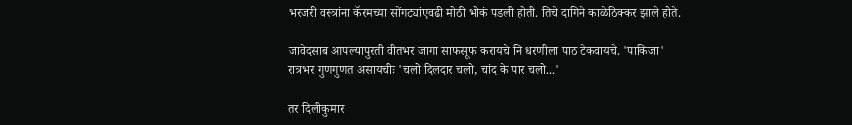भरजरी वस्त्रांना कॅरमच्या सोंगट्यांएवढी मोठी भोकं पडली होती. तिचे दागिने काळेठिक्कर झाले होते.

जावेदसाब आपल्यापुरती वीतभर जागा साफसूफ करायचे नि धरणीला पाठ टेकवायचे. 'पाकिजा' रात्रभर गुणगुणत असायचीः 'चलो दिलदार चलो, चांद के पार चलो...'

तर दिलीकुमार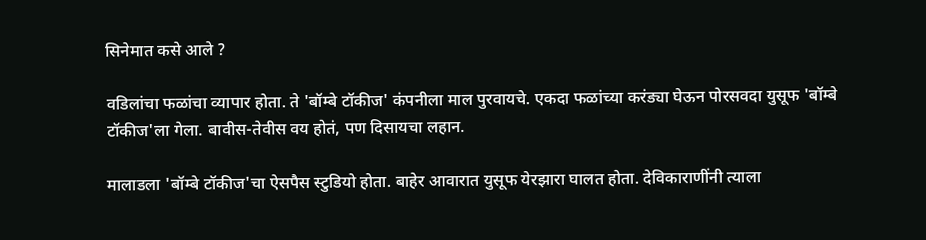सिनेमात कसे आले ?

वडिलांचा फळांचा व्यापार होता. ते 'बॉम्बे टॉकीज' कंपनीला माल पुरवायचे. एकदा फळांच्या करंड्या घेऊन पोरसवदा युसूफ 'बॉम्बे टॉकीज'ला गेला. बावीस-तेवीस वय होतं, पण दिसायचा लहान.

मालाडला 'बॉम्बे टॉकीज'चा ऐसपैस स्टुडियो होता. बाहेर आवारात युसूफ येरझारा घालत होता. देविकाराणींनी त्याला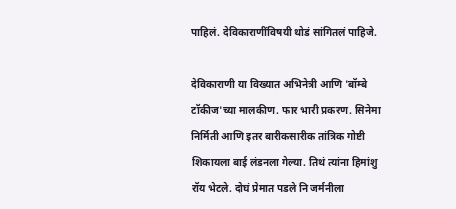पाहिलं. देविकाराणींविषयी थोडं सांगितलं पाहिजे.

देविकाराणी या विख्यात अभिनेत्री आणि 'बॉम्बे टॉकीज'च्या मालकीण. फार भारी प्रकरण. सिनेमा निर्मिती आणि इतर बारीकसारीक तांत्रिक गोष्टी शिकायला बाई लंडनला गेल्या. तिथं त्यांना हिमांशु रॉय भेटले. दोघं प्रेमात पडले नि जर्मनीला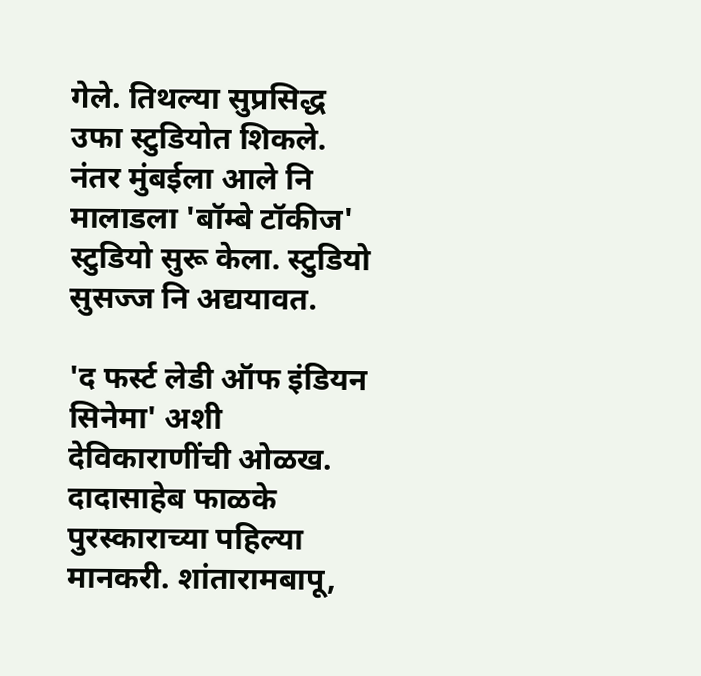गेले. तिथल्या सुप्रसिद्ध उफा स्टुडियोत शिकले. नंतर मुंबईला आले नि मालाडला 'बॉम्बे टॉकीज' स्टुडियो सुरू केला. स्टुडियो सुसज्ज नि अद्ययावत.

'द फर्स्ट लेडी ऑफ इंडियन सिनेमा' अशी देविकाराणींची ओळख. दादासाहेब फाळके पुरस्काराच्या पहिल्या मानकरी. शांतारामबापू,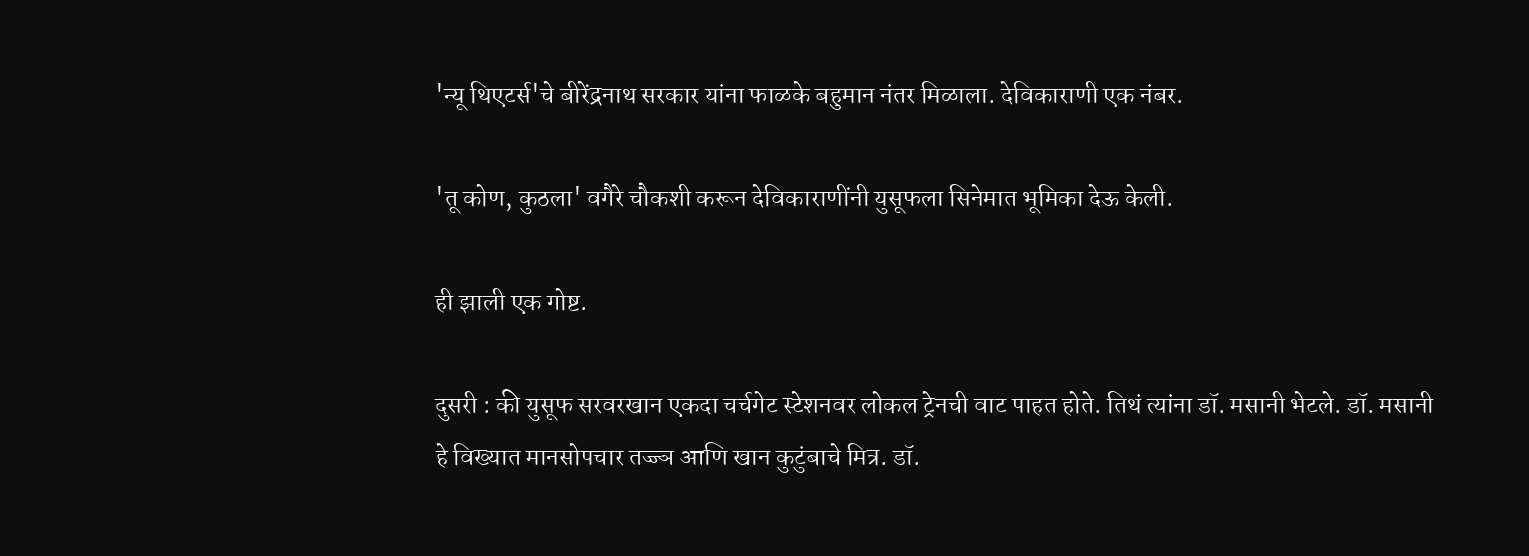'न्यू थिएटर्स'चे बीरेंद्रनाथ सरकार यांना फाळके बहुमान नंतर मिळाला. देविकाराणी एक नंबर.

'तू कोण, कुठला' वगैरे चौकशी करून देविकाराणींनी युसूफला सिनेमात भूमिका देऊ केली.

ही झाली एक गोष्ट.

दुसरी : की युसूफ सरवरखान एकदा चर्चगेट स्टेशनवर लोकल ट्रेनची वाट पाहत होते. तिथं त्यांना डॉ. मसानी भेटले. डॉ. मसानी हे विख्यात मानसोपचार तज्ज्ञ आणि खान कुटुंबाचे मित्र. डॉ.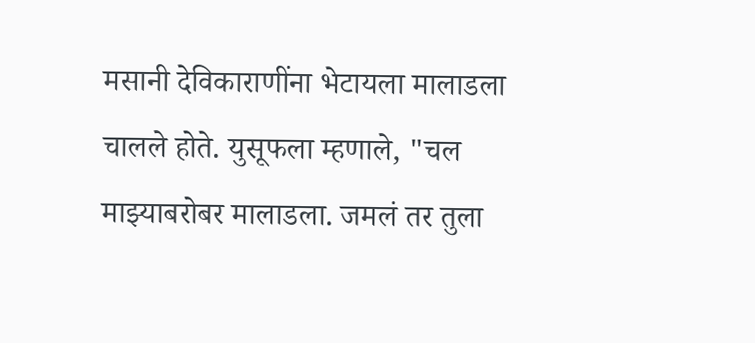मसानी देविकाराणींना भेटायला मालाडला चालले होते. युसूफला म्हणाले, "चल माझ्याबरोबर मालाडला. जमलं तर तुला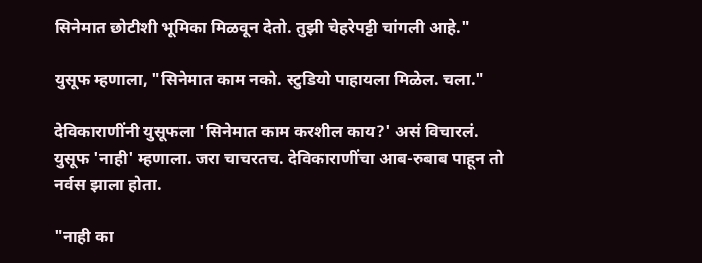सिनेमात छोटीशी भूमिका मिळवून देतो. तुझी चेहरेपट्टी चांगली आहे."

युसूफ म्हणाला, "सिनेमात काम नको. स्टुडियो पाहायला मिळेल. चला."

देविकाराणींनी युसूफला 'सिनेमात काम करशील काय?' असं विचारलं. युसूफ 'नाही' म्हणाला. जरा चाचरतच. देविकाराणींचा आब-रुबाब पाहून तो नर्वस झाला होता.

"नाही का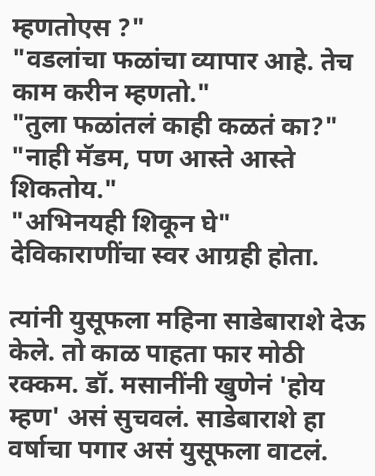म्हणतोएस ?"
"वडलांचा फळांचा व्यापार आहे. तेच काम करीन म्हणतो."
"तुला फळांतलं काही कळतं का?"
"नाही मॅडम, पण आस्ते आस्ते शिकतोय."
"अभिनयही शिकून घे" देविकाराणींचा स्वर आग्रही होता.

त्यांनी युसूफला महिना साडेबाराशे देऊ केले. तो काळ पाहता फार मोठी रक्कम. डॉ. मसानींनी खुणेनं 'होय म्हण' असं सुचवलं. साडेबाराशे हा वर्षाचा पगार असं युसूफला वाटलं.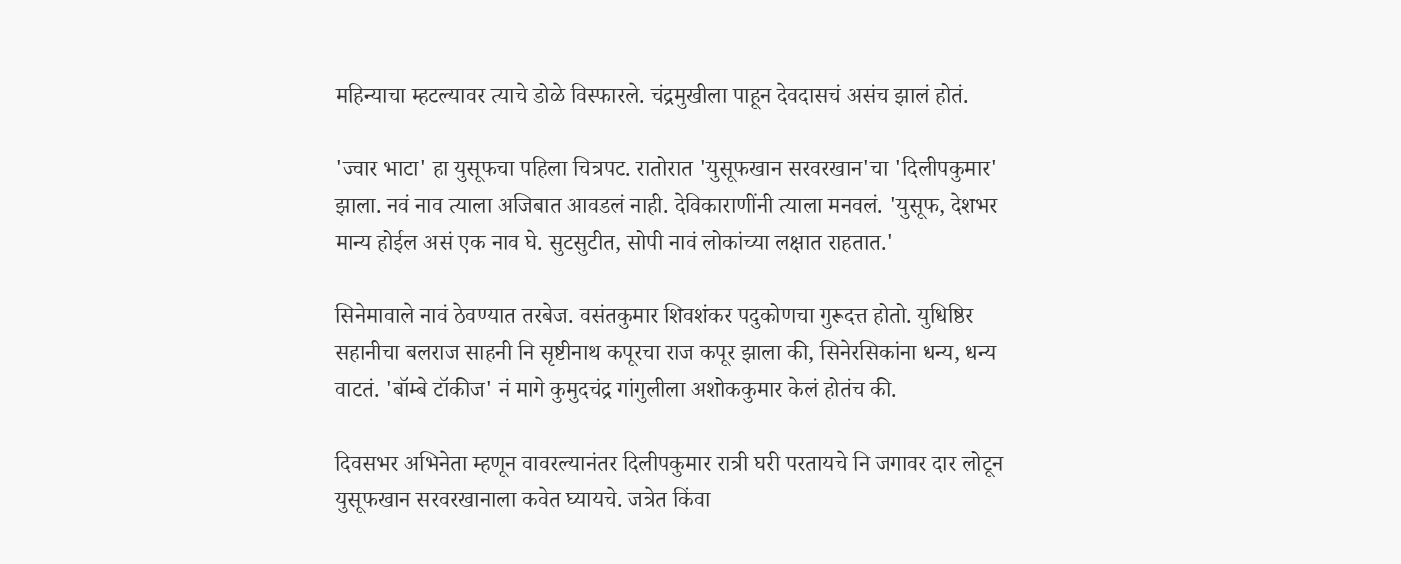महिन्याचा म्हटल्यावर त्याचे डोळे विस्फारले. चंद्रमुखीला पाहून देवदासचं असंच झालं होतं.

'ज्वार भाटा' हा युसूफचा पहिला चित्रपट. रातोरात 'युसूफखान सरवरखान'चा 'दिलीपकुमार' झाला. नवं नाव त्याला अजिबात आवडलं नाही. देविकाराणींनी त्याला मनवलं. 'युसूफ, देशभर मान्य होईल असं एक नाव घे. सुटसुटीत, सोपी नावं लोकांच्या लक्षात राहतात.'

सिनेमावाले नावं ठेवण्यात तरबेज. वसंतकुमार शिवशंकर पदुकोणचा गुरूदत्त होतो. युधिष्ठिर सहानीचा बलराज साहनी नि सृष्टीनाथ कपूरचा राज कपूर झाला की, सिनेरसिकांना धन्य, धन्य वाटतं. 'बॉम्बे टॉकीज' नं मागे कुमुदचंद्र गांगुलीला अशोककुमार केलं होतंच की.

दिवसभर अभिनेता म्हणून वावरल्यानंतर दिलीपकुमार रात्री घरी परतायचे नि जगावर दार लोटून युसूफखान सरवरखानाला कवेत घ्यायचे. जत्रेत किंवा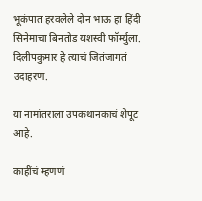भूकंपात हरवलेले दोन भाऊ हा हिंदी सिनेमाचा बिनतोड यशस्वी फॉर्म्युला. दिलीपकुमार हे त्याचं जितंजागतं उदाहरण.

या नामांतराला उपकथानकाचं शेपूट आहे.

काहींचं म्हणणं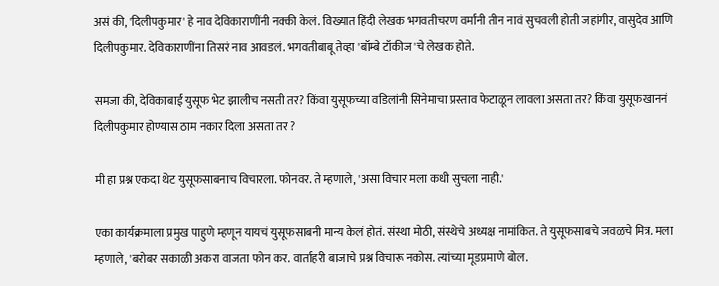असं की, 'दिलीपकुमार' हे नाव देविकाराणींनी नक्की केलं. विख्यात हिंदी लेखक भगवतीचरण वर्मांनी तीन नावं सुचवली होती जहांगीर, वासुदेव आणि दिलीपकुमार. देविकाराणींना तिसरं नाव आवडलं. भगवतीबाबू तेव्हा 'बॉम्बे टॉकीज'चे लेखक होते.

समजा की, देविकाबाई युसूफ भेट झालीच नसती तर? किंवा युसूफच्या वडिलांनी सिनेमाचा प्रस्ताव फेटाळून लावला असता तर? किंवा युसूफखाननं दिलीपकुमार होण्यास ठाम नकार दिला असता तर ?

मी हा प्रश्न एकदा थेट युसूफसाबनाच विचारला. फोनवर. ते म्हणाले, 'असा विचार मला कधी सुचला नाही.'

एका कार्यक्रमाला प्रमुख पाहुणे म्हणून यायचं युसूफसाबनी मान्य केलं होतं. संस्था मोठी, संस्थेचे अध्यक्ष नामांकित. ते युसूफसाबचे जवळचे मित्र. मला म्हणाले, 'बरोबर सकाळी अकरा वाजता फोन कर. वार्ताहरी बाजाचे प्रश्न विचारू नकोस. त्यांच्या मूडप्रमाणे बोल.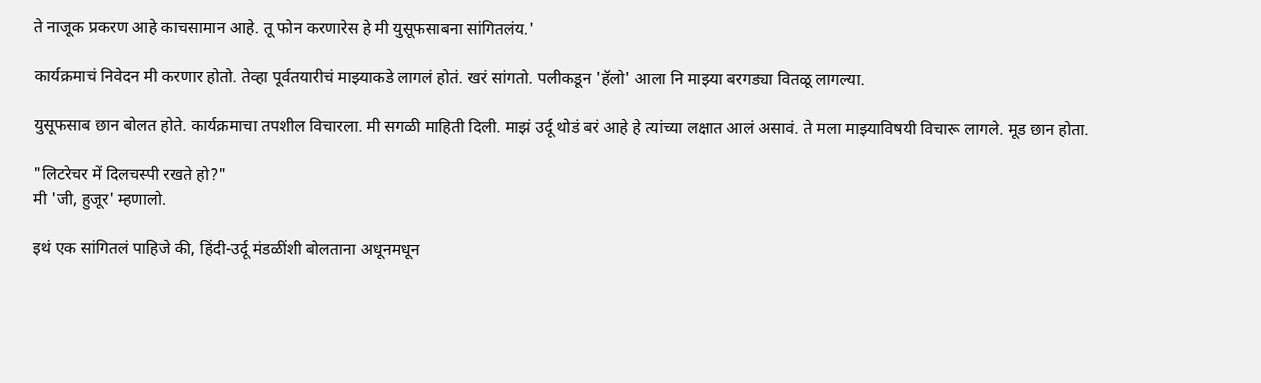ते नाजूक प्रकरण आहे काचसामान आहे. तू फोन करणारेस हे मी युसूफसाबना सांगितलंय.'

कार्यक्रमाचं निवेदन मी करणार होतो. तेव्हा पूर्वतयारीचं माझ्याकडे लागलं होतं. खरं सांगतो. पलीकडून 'हॅलो' आला नि माझ्या बरगड्या वितळू लागल्या.

युसूफसाब छान बोलत होते. कार्यक्रमाचा तपशील विचारला. मी सगळी माहिती दिली. माझं उर्दू थोडं बरं आहे हे त्यांच्या लक्षात आलं असावं. ते मला माझ्याविषयी विचारू लागले. मूड छान होता.

"लिटरेचर में दिलचस्पी रखते हो?"
मी 'जी, हुजूर' म्हणालो.

इथं एक सांगितलं पाहिजे की, हिंदी-उर्दू मंडळींशी बोलताना अधूनमधून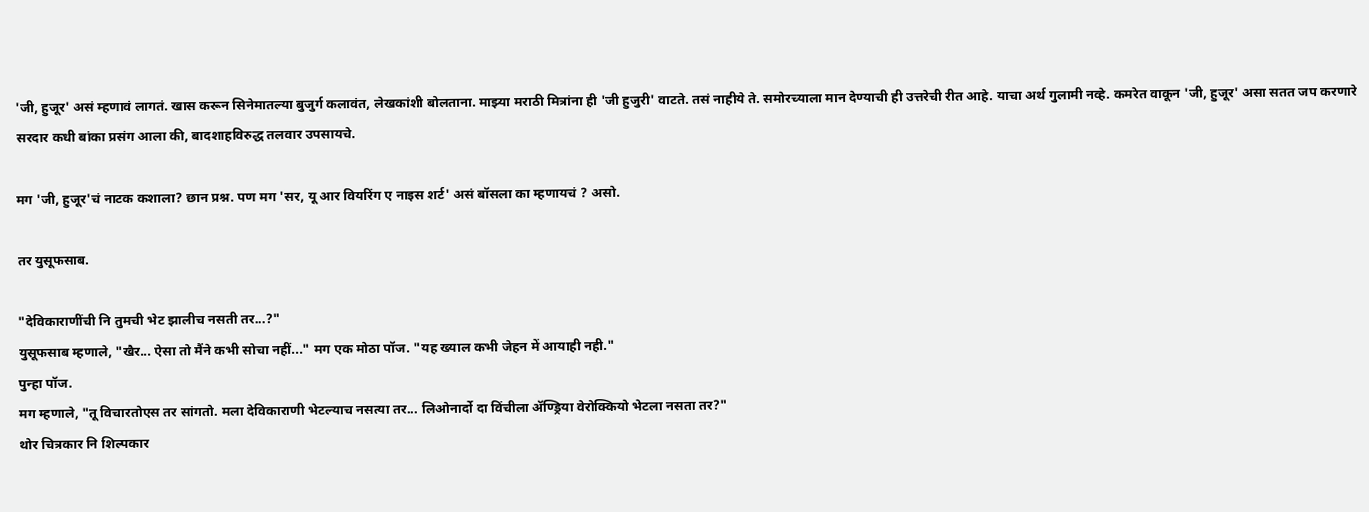'जी, हुजूर' असं म्हणावं लागतं. खास करून सिनेमातल्या बुजुर्ग कलावंत, लेखकांशी बोलताना. माझ्या मराठी मित्रांना ही 'जी हुजुरी' वाटते. तसं नाहीये ते. समोरच्याला मान देण्याची ही उत्तरेची रीत आहे. याचा अर्थ गुलामी नव्हे. कमरेत वाकून 'जी, हुजूर' असा सतत जप करणारे सरदार कधी बांका प्रसंग आला की, बादशाहविरुद्ध तलवार उपसायचे.

मग 'जी, हुजूर'चं नाटक कशाला? छान प्रश्न. पण मग 'सर, यू आर वियरिंग ए नाइस शर्ट' असं बॉसला का म्हणायचं ? असो.

तर युसूफसाब.

"देविकाराणींची नि तुमची भेट झालीच नसती तर...?"
युसूफसाब म्हणाले, "खैर... ऐसा तो मैंने कभी सोचा नहीं..." मग एक मोठा पॉज. "यह ख्याल कभी जेहन में आयाही नही."
पुन्हा पॉज.
मग म्हणाले, "तू विचारतोएस तर सांगतो. मला देविकाराणी भेटल्याच नसत्या तर... लिओनार्दो दा विंचीला ॲण्ड्रिया वेरोक्कियो भेटला नसता तर?"
थोर चित्रकार नि शिल्पकार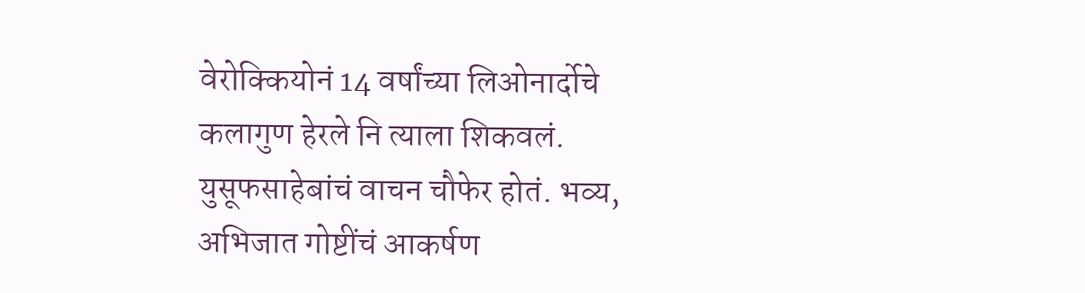वेरोक्कियोनं 14 वर्षांच्या लिओनार्दोचे कलागुण हेरले नि त्याला शिकवलं. युसूफसाहेबांचं वाचन चौफेर होतं. भव्य, अभिजात गोष्टींचं आकर्षण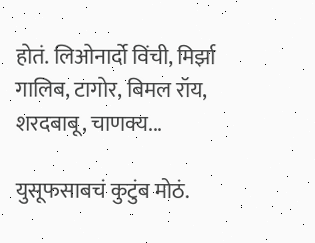होतं. लिओनार्दो विंची, मिर्झा गालिब, टागोर, बिमल रॉय, शरदबाबू, चाणक्य...

युसूफसाबचं कुटुंब मोठं.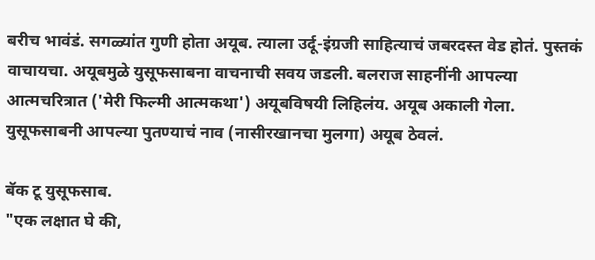बरीच भावंडं. सगळ्यांत गुणी होता अयूब. त्याला उर्दू-इंग्रजी साहित्याचं जबरदस्त वेड होतं. पुस्तकं वाचायचा. अयूबमुळे युसूफसाबना वाचनाची सवय जडली. बलराज साहनींनी आपल्या आत्मचरित्रात ('मेरी फिल्मी आत्मकथा') अयूबविषयी लिहिलंय. अयूब अकाली गेला. युसूफसाबनी आपल्या पुतण्याचं नाव (नासीरखानचा मुलगा) अयूब ठेवलं.

बॅक टू युसूफसाब.
"एक लक्षात घे की,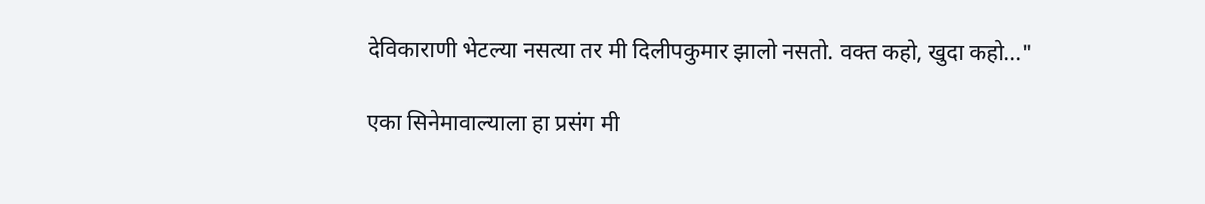देविकाराणी भेटल्या नसत्या तर मी दिलीपकुमार झालो नसतो. वक्त कहो, खुदा कहो..."

एका सिनेमावाल्याला हा प्रसंग मी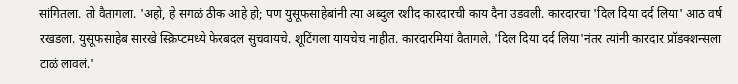सांगितला. तो वैतागला. 'अहो, हे सगळं ठीक आहे हो; पण युसूफसाहेबांनी त्या अब्दुल रशीद कारदारची काय दैना उडवली. कारदारचा 'दिल दिया दर्द लिया' आठ वर्ष रखडला. युसूफसाहेब सारखे स्क्रिप्टमध्ये फेरबदल सुचवायचे. शूटिंगला यायचेच नाहीत. कारदारमियां वैतागले. 'दिल दिया दर्द लिया'नंतर त्यांनी कारदार प्रॉडक्शन्सला टाळं लावलं.'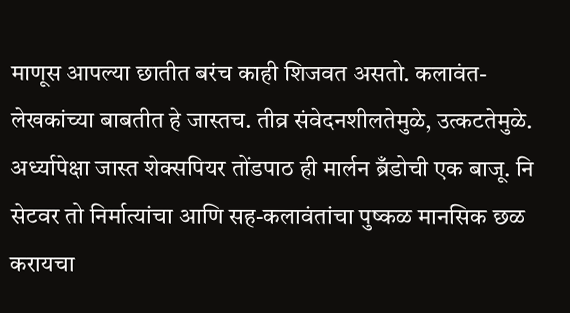माणूस आपल्या छातीत बरंच काही शिजवत असतो. कलावंत-लेखकांच्या बाबतीत हे जास्तच. तीव्र संवेदनशीलतेमुळे, उत्कटतेमुळे. अर्ध्यापेक्षा जास्त शेक्सपियर तोंडपाठ ही मार्लन ब्रँडोची एक बाजू. नि सेटवर तो निर्मात्यांचा आणि सह-कलावंतांचा पुष्कळ मानसिक छळ करायचा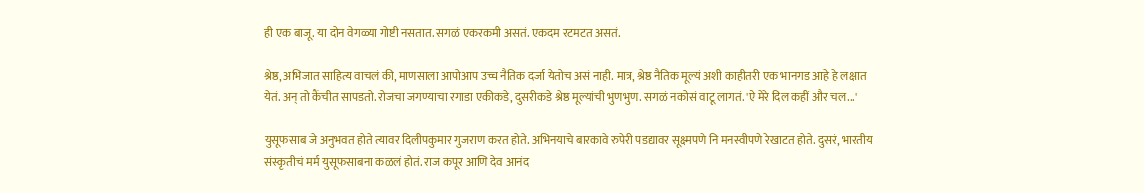ही एक बाजू. या दोन वेगळ्या गोष्टी नसतात. सगळं एकरकमी असतं. एकदम रटमटत असतं.

श्रेष्ठ, अभिजात साहित्य वाचलं की, माणसाला आपोआप उच्च नैतिक दर्जा येतोच असं नाही. मात्र, श्रेष्ठ नैतिक मूल्यं अशी काहीतरी एक भानगड आहे हे लक्षात येतं. अन् तो कैंचीत सापडतो. रोजचा जगण्याचा रगाडा एकीकडे, दुसरीकडे श्रेष्ठ मूल्यांची भुणभुण. सगळं नकोसं वाटू लागतं. 'ऐ मेरे दिल कहीं और चल...'

युसूफसाब जे अनुभवत होते त्यावर दिलीपकुमार गुजराण करत होते. अभिनयाचे बारकावे रुपेरी पडद्यावर सूक्ष्मपणे नि मनस्वीपणे रेखाटत होते. दुसरं, भारतीय संस्कृतीचं मर्म युसूफसाबना कळलं होतं. राज कपूर आणि देव आनंद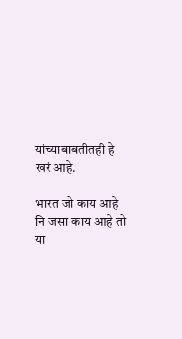यांच्याबाबतीतही हे खरं आहे.

भारत जो काय आहे नि जसा काय आहे तो या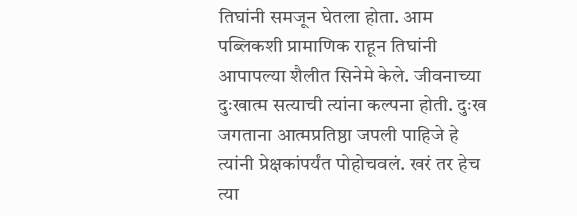तिघांनी समजून घेतला होता. आम पब्लिकशी प्रामाणिक राहून तिघांनी आपापल्या शैलीत सिनेमे केले. जीवनाच्या दुःखात्म सत्याची त्यांना कल्पना होती. दुःख जगताना आत्मप्रतिष्ठा जपली पाहिजे हे त्यांनी प्रेक्षकांपर्यंत पोहोचवलं. खरं तर हेच त्या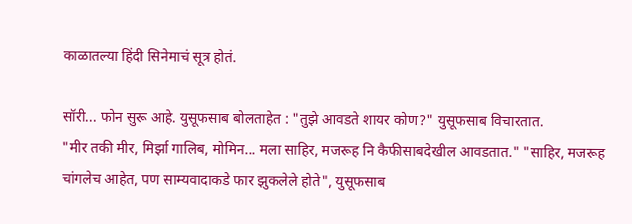काळातल्या हिंदी सिनेमाचं सूत्र होतं.

सॉरी... फोन सुरू आहे. युसूफसाब बोलताहेत : "तुझे आवडते शायर कोण?" युसूफसाब विचारतात.
"मीर तकी मीर, मिर्झा गालिब, मोमिन... मला साहिर, मजरूह नि कैफीसाबदेखील आवडतात." "साहिर, मजरूह चांगलेच आहेत, पण साम्यवादाकडे फार झुकलेले होते", युसूफसाब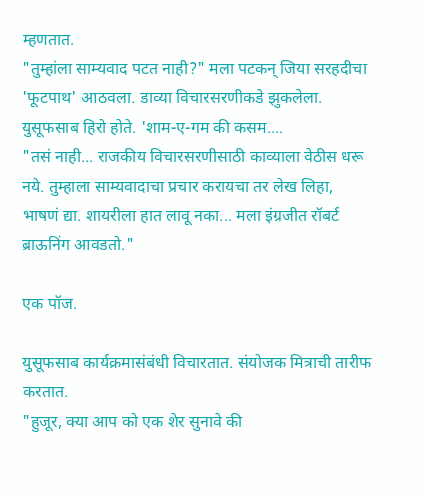म्हणतात.
"तुम्हांला साम्यवाद पटत नाही?" मला पटकन् जिया सरहदीचा 'फूटपाथ' आठवला. डाव्या विचारसरणीकडे झुकलेला. युसूफसाब हिरो होते. 'शाम-ए-गम की कसम....
"तसं नाही... राजकीय विचारसरणीसाठी काव्याला वेठीस धरू नये. तुम्हाला साम्यवादाचा प्रचार करायचा तर लेख लिहा, भाषणं द्या. शायरीला हात लावू नका... मला इंग्रजीत रॉबर्ट ब्राऊनिंग आवडतो."

एक पॉज.

युसूफसाब कार्यक्रमासंबंधी विचारतात. संयोजक मित्राची तारीफ करतात.
"हुजूर, क्या आप को एक शेर सुनावे की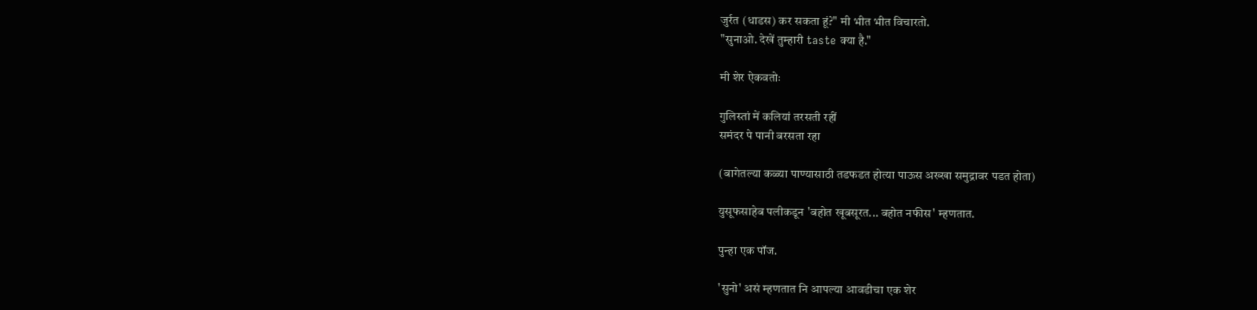जुर्रत (धाडस) कर सकता हूं?" मी भीत भीत विचारतो.
"सुनाओ. देखें तुम्हारी taste क्या है."

मी शेर ऐकवतोः

गुलिस्तां में कलियां तरसती रहीं
समंदर पे पानी बरसता रहा

(बागेतल्या कळ्या पाण्यासाठी तडफडत होत्या पाऊस अख्खा समुद्रावर पडत होता)

युसूफसाहेब पलीकडून 'बहोत खूबसूरत... बहोत नफीस' म्हणतात.

पुन्हा एक पॉज.

'सुनो' असं म्हणतात नि आपल्या आवडीचा एक शेर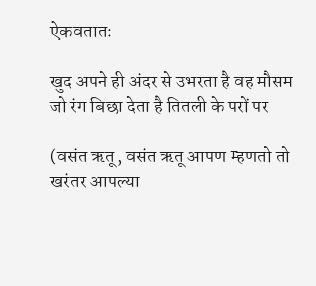ऐकवतातः

खुद अपने ही अंदर से उभरता है वह मौसम
जो रंग बिछा देता है तितली के परों पर

(वसंत ऋतू, वसंत ऋतू आपण म्हणतो तो खरंतर आपल्या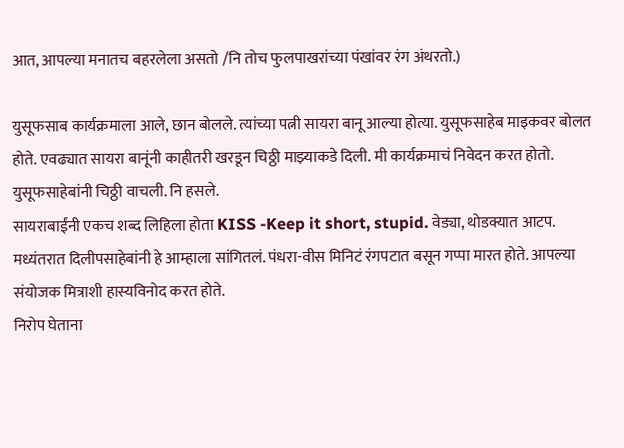आत, आपल्या मनातच बहरलेला असतो /नि तोच फुलपाखरांच्या पंखांवर रंग अंथरतो.)

युसूफसाब कार्यक्रमाला आले, छान बोलले. त्यांच्या पत्नी सायरा बानू आल्या होत्या. युसूफसाहेब माइकवर बोलत होते. एवढ्यात सायरा बानूंनी काहीतरी खरडून चिठ्ठी माझ्याकडे दिली. मी कार्यक्रमाचं निवेदन करत होतो. युसूफसाहेबांनी चिठ्ठी वाचली. नि हसले.
सायराबाईंनी एकच शब्द लिहिला होता KISS -Keep it short, stupid. वेड्या, थोडक्यात आटप.
मध्यंतरात दिलीपसाहेबांनी हे आम्हाला सांगितलं. पंधरा-वीस मिनिटं रंगपटात बसून गप्पा मारत होते. आपल्या संयोजक मित्राशी हास्यविनोद करत होते.
निरोप घेताना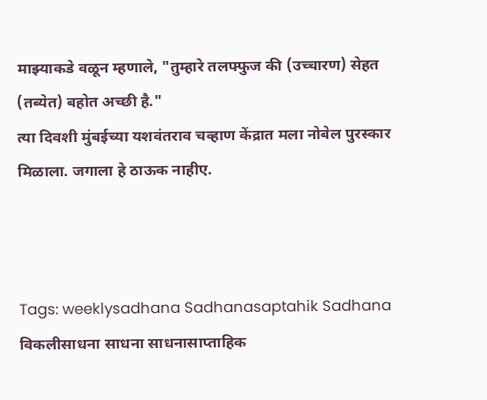माझ्याकडे वळून म्हणाले, "तुम्हारे तलफ्फुज की (उच्चारण) सेहत (तब्येत) बहोत अच्छी है."
त्या दिवशी मुंबईच्या यशवंतराव चव्हाण केंद्रात मला नोबेल पुरस्कार मिळाला. जगाला हे ठाऊक नाहीए.



Tags: weeklysadhana Sadhanasaptahik Sadhana विकलीसाधना साधना साधनासाप्ताहिक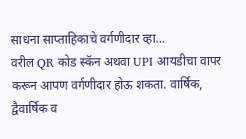साधना साप्ताहिकाचे वर्गणीदार व्हा...
वरील QR कोड स्कॅन अथवा UPI आयडीचा वापर करून आपण वर्गणीदार होऊ शकता. वार्षिक, द्वैवार्षिक व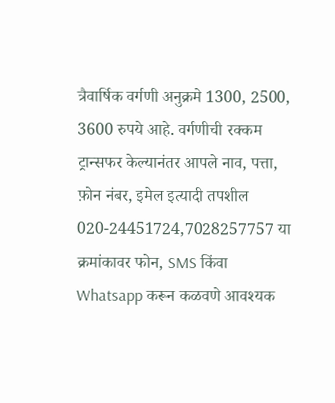त्रैवार्षिक वर्गणी अनुक्रमे 1300, 2500, 3600 रुपये आहे. वर्गणीची रक्कम ट्रान्सफर केल्यानंतर आपले नाव, पत्ता, फ़ोन नंबर, इमेल इत्यादी तपशील
020-24451724,7028257757 या क्रमांकावर फोन, SMS किंवा Whatsapp करून कळवणे आवश्यक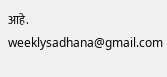आहे.
weeklysadhana@gmail.com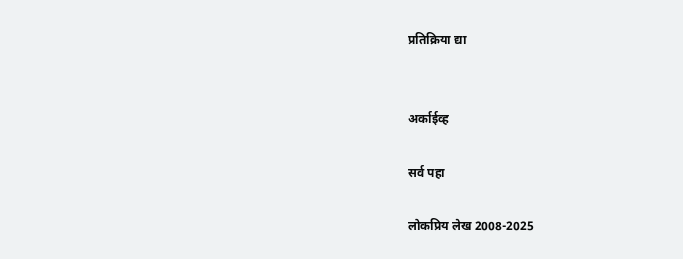प्रतिक्रिया द्या


अर्काईव्ह

सर्व पहा

लोकप्रिय लेख 2008-2025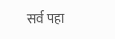सर्व पहा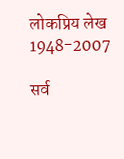लोकप्रिय लेख 1948-2007

सर्व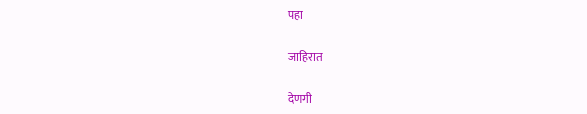पहा

जाहिरात

देणगी